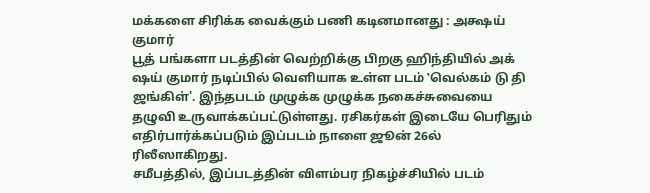மக்களை சிரிக்க வைக்கும் பணி கடினமானது : அக்ஷய் குமார்
பூத் பங்களா படத்தின் வெற்றிக்கு பிறகு ஹிந்தியில் அக் ஷய் குமார் நடிப்பில் வெளியாக உள்ள படம் ‛வெல்கம் டு தி ஜங்கிள்'. இந்தபடம் முழுக்க முழுக்க நகைச்சுவையை தழுவி உருவாக்கப்பட்டுள்ளது. ரசிகர்கள் இடையே பெரிதும் எதிர்பார்க்கப்படும் இப்படம் நாளை ஜூன் 26ல் ரிலீஸாகிறது.
சமீபத்தில், இப்படத்தின் விளம்பர நிகழ்ச்சியில் படம்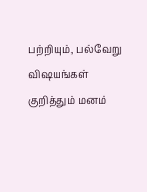பற்றியும், பல்வேறு விஷயங்கள் குறித்தும் மனம்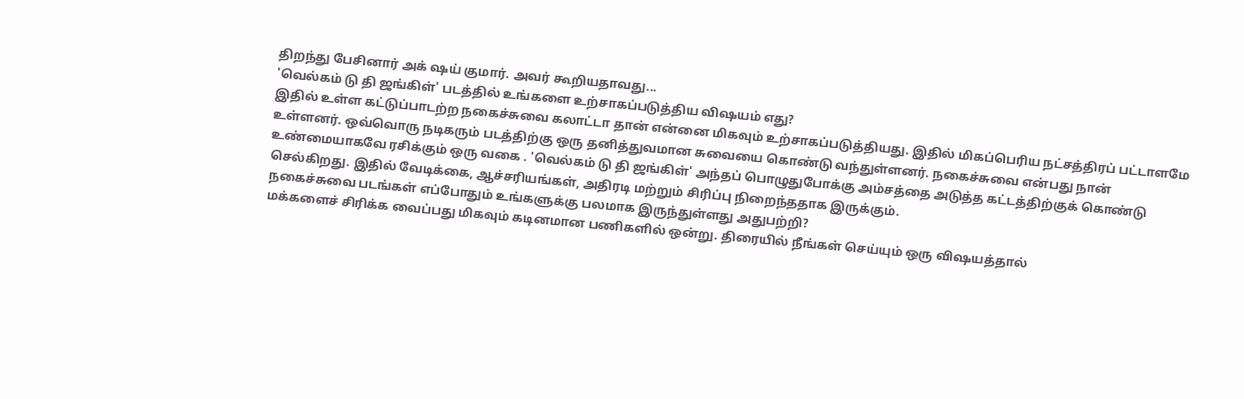திறந்து பேசினார் அக் ஷய் குமார். அவர் கூறியதாவது...
'வெல்கம் டு தி ஜங்கிள்' படத்தில் உங்களை உற்சாகப்படுத்திய விஷயம் எது?
இதில் உள்ள கட்டுப்பாடற்ற நகைச்சுவை கலாட்டா தான் என்னை மிகவும் உற்சாகப்படுத்தியது. இதில் மிகப்பெரிய நட்சத்திரப் பட்டாளமே உள்ளனர். ஒவ்வொரு நடிகரும் படத்திற்கு ஒரு தனித்துவமான சுவையை கொண்டு வந்துள்ளனர். நகைச்சுவை என்பது நான் உண்மையாகவே ரசிக்கும் ஒரு வகை . 'வெல்கம் டு தி ஜங்கிள்' அந்தப் பொழுதுபோக்கு அம்சத்தை அடுத்த கட்டத்திற்குக் கொண்டு செல்கிறது. இதில் வேடிக்கை, ஆச்சரியங்கள், அதிரடி மற்றும் சிரிப்பு நிறைந்ததாக இருக்கும்.
நகைச்சுவை படங்கள் எப்போதும் உங்களுக்கு பலமாக இருந்துள்ளது அதுபற்றி?
மக்களைச் சிரிக்க வைப்பது மிகவும் கடினமான பணிகளில் ஒன்று. திரையில் நீங்கள் செய்யும் ஒரு விஷயத்தால்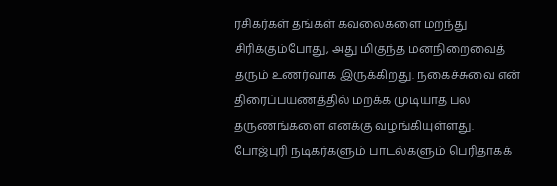ரசிகர்கள் தங்கள் கவலைகளை மறந்து சிரிக்கும்போது, அது மிகுந்த மனநிறைவைத் தரும் உணர்வாக இருக்கிறது. நகைச்சுவை என் திரைப்பயணத்தில் மறக்க முடியாத பல தருணங்களை எனக்கு வழங்கியுள்ளது.
போஜ்புரி நடிகர்களும் பாடல்களும் பெரிதாகக்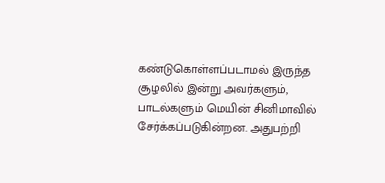கண்டுகொள்ளப்படாமல் இருந்த சூழலில் இன்று அவர்களும், பாடல்களும் மெயின் சினிமாவில் சேர்க்கப்படுகின்றன. அதுபற்றி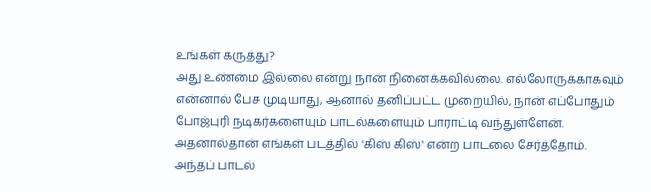உங்கள் கருத்து?
அது உண்மை இல்லை என்று நான் நினைக்கவில்லை. எல்லோருக்காகவும் என்னால் பேச முடியாது, ஆனால் தனிப்பட்ட முறையில், நான் எப்போதும் போஜ்புரி நடிகர்களையும் பாடல்களையும் பாராட்டி வந்துள்ளேன். அதனால்தான் எங்கள் படத்தில் 'கிஸ் கிஸ்' என்ற பாடலை சேர்த்தோம். அந்தப் பாடல்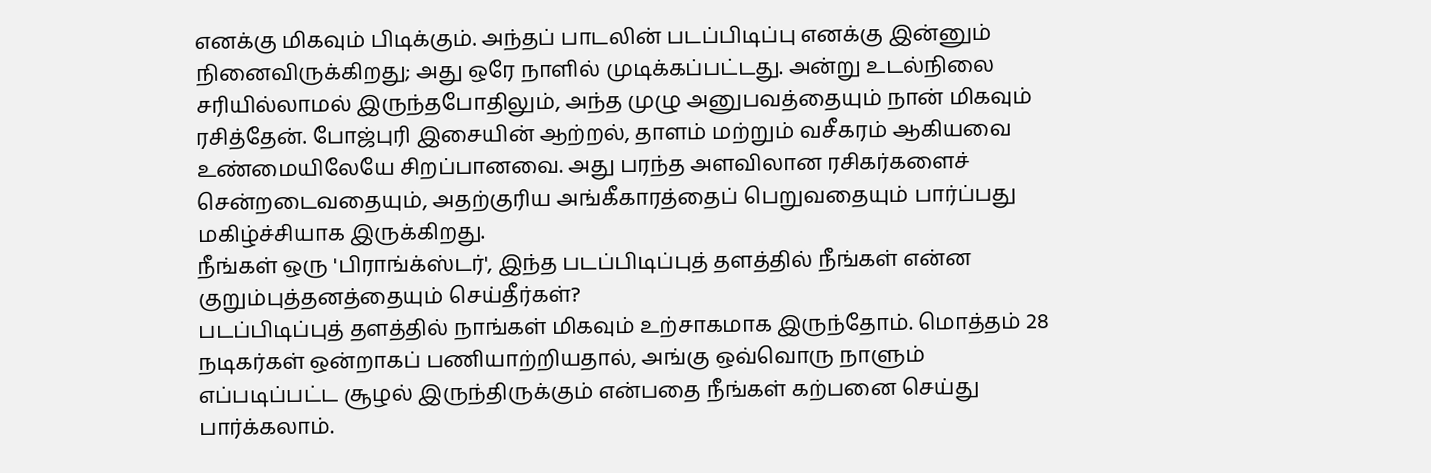எனக்கு மிகவும் பிடிக்கும். அந்தப் பாடலின் படப்பிடிப்பு எனக்கு இன்னும் நினைவிருக்கிறது; அது ஒரே நாளில் முடிக்கப்பட்டது. அன்று உடல்நிலை சரியில்லாமல் இருந்தபோதிலும், அந்த முழு அனுபவத்தையும் நான் மிகவும் ரசித்தேன். போஜ்புரி இசையின் ஆற்றல், தாளம் மற்றும் வசீகரம் ஆகியவை உண்மையிலேயே சிறப்பானவை. அது பரந்த அளவிலான ரசிகர்களைச் சென்றடைவதையும், அதற்குரிய அங்கீகாரத்தைப் பெறுவதையும் பார்ப்பது மகிழ்ச்சியாக இருக்கிறது.
நீங்கள் ஒரு 'பிராங்க்ஸ்டர்', இந்த படப்பிடிப்புத் தளத்தில் நீங்கள் என்ன குறும்புத்தனத்தையும் செய்தீர்கள்?
படப்பிடிப்புத் தளத்தில் நாங்கள் மிகவும் உற்சாகமாக இருந்தோம். மொத்தம் 28 நடிகர்கள் ஒன்றாகப் பணியாற்றியதால், அங்கு ஒவ்வொரு நாளும் எப்படிப்பட்ட சூழல் இருந்திருக்கும் என்பதை நீங்கள் கற்பனை செய்து பார்க்கலாம்.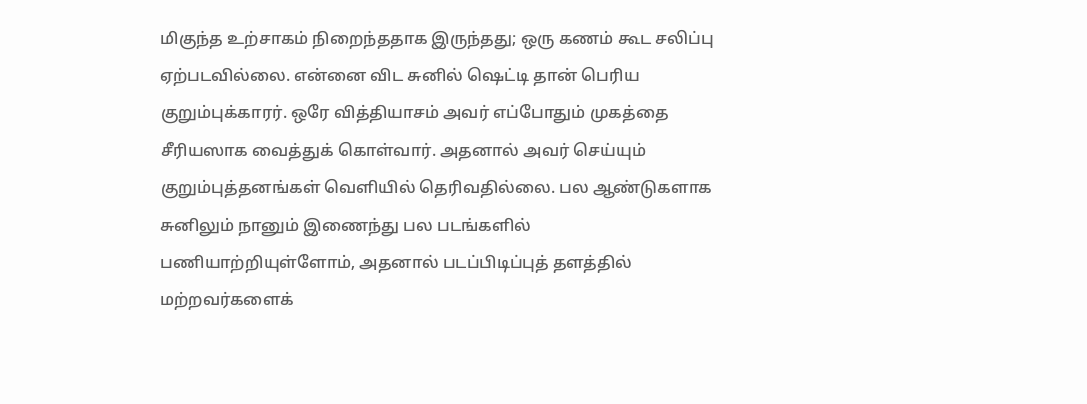மிகுந்த உற்சாகம் நிறைந்ததாக இருந்தது; ஒரு கணம் கூட சலிப்பு ஏற்படவில்லை. என்னை விட சுனில் ஷெட்டி தான் பெரிய குறும்புக்காரர். ஒரே வித்தியாசம் அவர் எப்போதும் முகத்தை சீரியஸாக வைத்துக் கொள்வார். அதனால் அவர் செய்யும் குறும்புத்தனங்கள் வெளியில் தெரிவதில்லை. பல ஆண்டுகளாக சுனிலும் நானும் இணைந்து பல படங்களில் பணியாற்றியுள்ளோம், அதனால் படப்பிடிப்புத் தளத்தில் மற்றவர்களைக்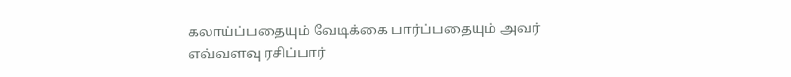கலாய்ப்பதையும் வேடிக்கை பார்ப்பதையும் அவர் எவ்வளவு ரசிப்பார்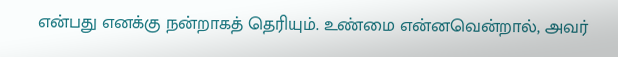என்பது எனக்கு நன்றாகத் தெரியும். உண்மை என்னவென்றால், அவர்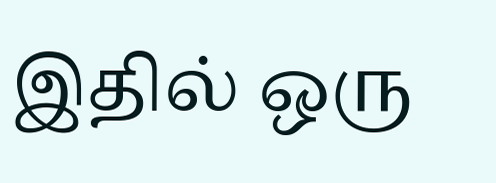இதில் ஒரு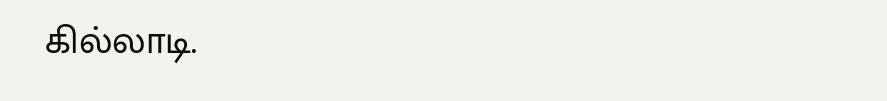கில்லாடி.